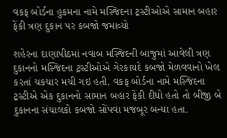વકફ બોર્ડના હુકમના નામે મસ્જિદના ટ્રસ્ટીઓએ સામાન બહાર ફેંકી ત્રણ દુકાન પર કબજો જમાવ્યો

શહેરના દાણાપીઠમાં નવાબ મસ્જિદની બાજુમાં આવેલી ત્રણ દુકાનનો મસ્જિદના ટ્રસ્ટીઓએ ગેરકાયદે કબજો મેળવવાનો ખેલ કરતાં ચકચાર મચી ગઇ હતી. વકફ બોર્ડના નામે મસ્જિદના ટ્રસ્ટીએ એક દુકાનનો સામાન બહાર ફેંકી દીધો હતો તો બીજી બે દુકાનના સંચાલકો કબજો સોંપવા મજબૂર બન્યા હતા.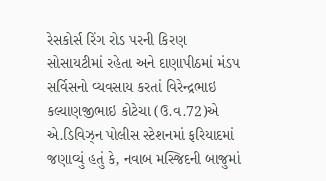રેસકોર્સ રિંગ રોડ પરની કિરણ સોસાયટીમાં રહેતા અને દાણાપીઠમાં મંડપ સર્વિસનો વ્યવસાય કરતાં વિરેન્દ્રભાઇ કલ્યાણજીભાઇ કોટેચા (ઉ.વ.72)એ એ.ડિવિઝ્ન પોલીસ સ્ટેશનમાં ફરિયાદમાં જણાવ્યું હતું કે, નવાબ મસ્જિદની બાજુમાં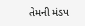તેમની મંડપ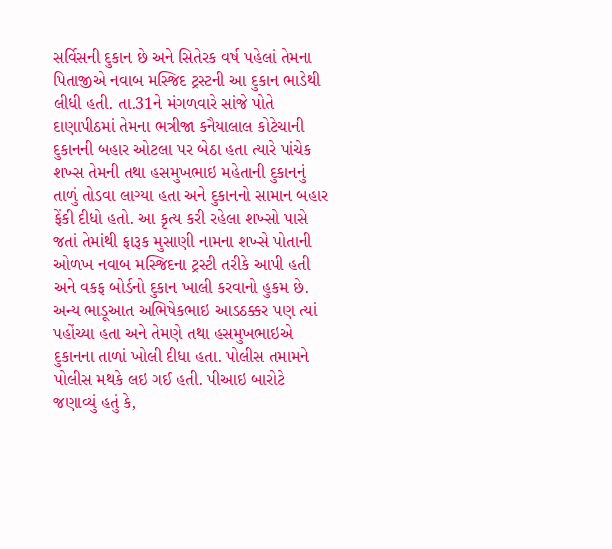સર્વિસની દુકાન છે અને સિતેરક વર્ષ પહેલાં તેમના પિતાજીએ નવાબ મસ્જિદ ટ્રસ્ટની આ દુકાન ભાડેથી લીધી હતી. તા.31ને મંગળવારે સાંજે પોતે દાણાપીઠમાં તેમના ભત્રીજા કનૈયાલાલ કોટેચાની દુકાનની બહાર ઓટલા પર બેઠા હતા ત્યારે પાંચેક શખ્સ તેમની તથા હસમુખભાઇ મહેતાની દુકાનનું તાળું તોડવા લાગ્યા હતા અને દુકાનનો સામાન બહાર ફેંકી દીધો હતો. આ કૃત્ય કરી રહેલા શખ્સો પાસે જતાં તેમાંથી ફારૂક મુસાણી નામના શખ્સે પોતાની ઓળખ નવાબ મસ્જિદના ટ્રસ્ટી તરીકે આપી હતી અને વકફ બોર્ડનો દુકાન ખાલી કરવાનો હુકમ છે. અન્ય ભાડૂઆત અભિષેકભાઇ આડઠક્કર પણ ત્યાં પહોંચ્યા હતા અને તેમણે તથા હસમુખભાઇએ દુકાનના તાળાં ખોલી દીધા હતા. પોલીસ તમામને પોલીસ મથકે લઇ ગઈ હતી. પીઆઇ બારોટે જણાવ્યું હતું કે,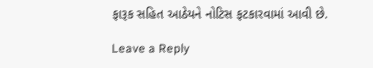ફારૂક સહિત આઠેયને નોટિસ ફટકારવામાં આવી છે.

Leave a Reply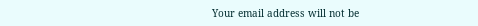Your email address will not be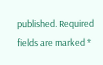published. Required fields are marked *